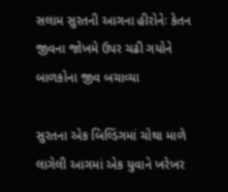સલામ સુરતની આગના હીરોનેઃ કેતન જીવના જોખમે ઉપર ચઢી ગયોને બાળકોના જીવ બચાવ્યા

સુરતના એક બિલ્ડિંગમાં ચોથા માળે લાગેલી આગમાં એક યુવાને ખરેખર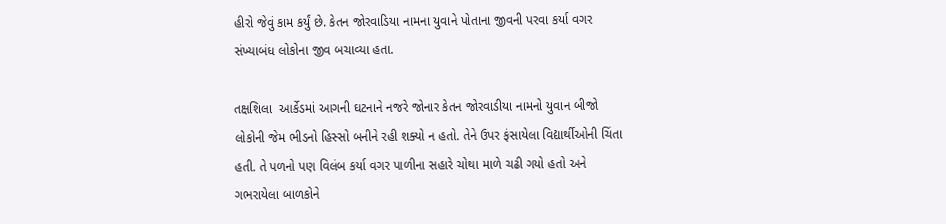હીરો જેવું કામ કર્યું છે. કેતન જોરવાડિયા નામના યુવાને પોતાના જીવની પરવા કર્યા વગર સંખ્યાબંધ લોકોના જીવ બચાવ્યા હતા.

તક્ષશિલા  આર્કેડમાં આગની ઘટનાને નજરે જોનાર કેતન જોરવાડીયા નામનો યુવાન બીજો લોકોની જેમ ભીડનો હિસ્સો બનીને રહી શક્યો ન હતો. તેને ઉપર ફંસાયેલા વિદ્યાર્થીઓની ચિંતા હતી. તે પળનો પણ વિલંબ કર્યા વગર પાળીના સહારે ચોથા માળે ચઢી ગયો હતો અને ગભરાયેલા બાળકોને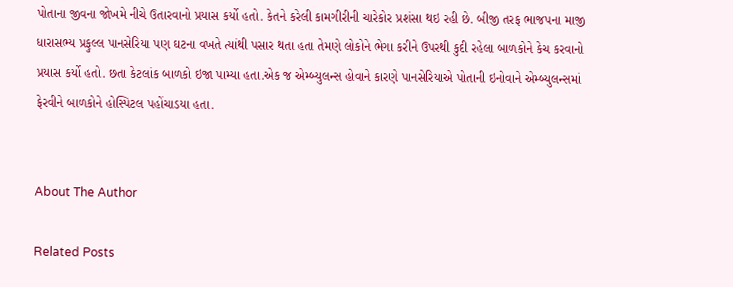પોતાના જીવના જોખમે નીચે ઉતારવાનો પ્રયાસ કર્યો હતો. કેતને કરેલી કામગીરીની ચારેકોર પ્રશંસા થઇ રહી છે. બીજી તરફ ભાજપના માજી ધારાસભ્ય પ્રફુલ્લ પાનસેરિયા પણ ઘટના વખતે ત્યાંથી પસાર થતા હતા તેમણે લોકોને ભેગા કરીને ઉપરથી કુદી રહેલા બાળકોને કેચ કરવાનો પ્રયાસ કર્યો હતો. છતા કેટલાંક બાળકો ઇજા પામ્યા હતા.એક જ એમ્બ્યુલન્સ હોવાને કારણે પાનસેરિયાએ પોતાની ઇનોવાને એમ્બ્યુલન્સમાં ફેરવીને બાળકોને હોસ્પિટલ પહોંચાડયા હતા.


About The Author

Related Posts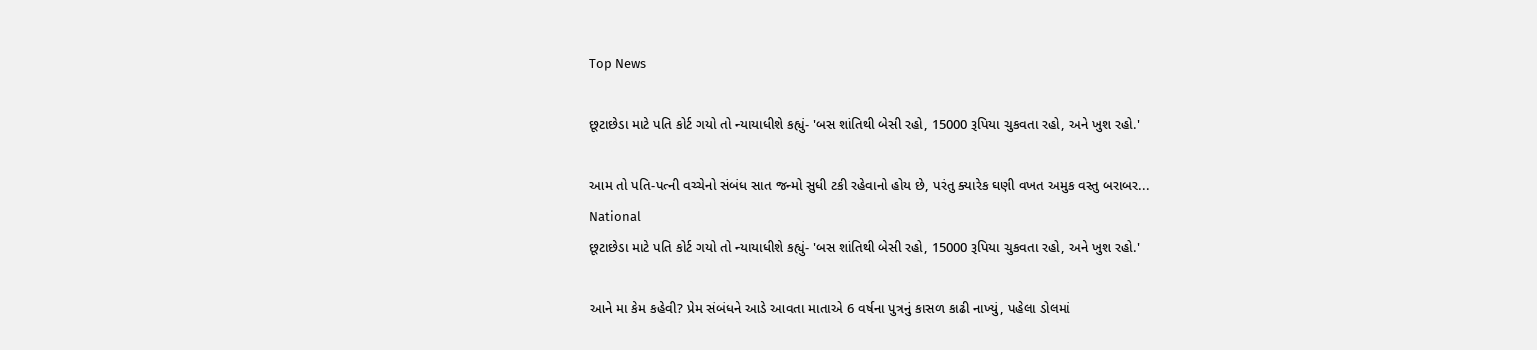Top News

છૂટાછેડા માટે પતિ કોર્ટ ગયો તો ન્યાયાધીશે કહ્યું- 'બસ શાંતિથી બેસી રહો, 15000 રૂપિયા ચુકવતા રહો, અને ખુશ રહો.'

આમ તો પતિ-પત્ની વચ્ચેનો સંબંધ સાત જન્મો સુધી ટકી રહેવાનો હોય છે, પરંતુ ક્યારેક ઘણી વખત અમુક વસ્તુ બરાબર...
National
છૂટાછેડા માટે પતિ કોર્ટ ગયો તો ન્યાયાધીશે કહ્યું- 'બસ શાંતિથી બેસી રહો, 15000 રૂપિયા ચુકવતા રહો, અને ખુશ રહો.'

આને મા કેમ કહેવી? પ્રેમ સંબંધને આડે આવતા માતાએ 6 વર્ષના પુત્રનું કાસળ કાઢી નાખ્યું, પહેલા ડોલમાં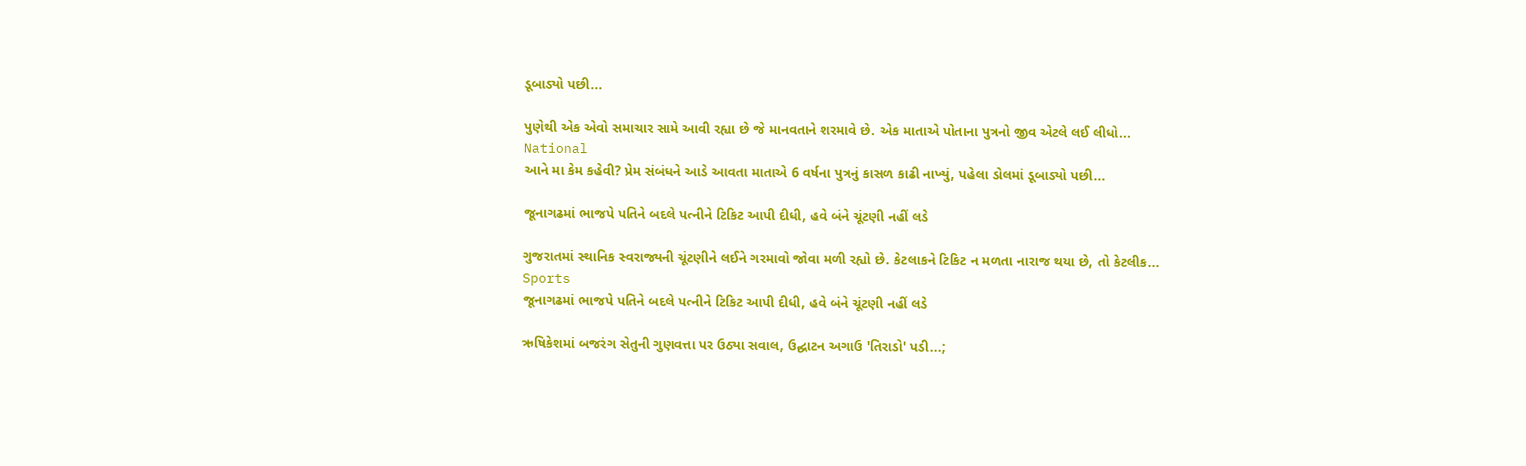ડૂબાડ્યો પછી...

પુણેથી એક એવો સમાચાર સામે આવી રહ્યા છે જે માનવતાને શરમાવે છે. એક માતાએ પોતાના પુત્રનો જીવ એટલે લઈ લીધો...
National
આને મા કેમ કહેવી? પ્રેમ સંબંધને આડે આવતા માતાએ 6 વર્ષના પુત્રનું કાસળ કાઢી નાખ્યું, પહેલા ડોલમાં ડૂબાડ્યો પછી...

જૂનાગઢમાં ભાજપે પતિને બદલે પત્નીને ટિકિટ આપી દીધી, હવે બંને ચૂંટણી નહીં લડે

ગુજરાતમાં સ્થાનિક સ્વરાજ્યની ચૂંટણીને લઈને ગરમાવો જોવા મળી રહ્યો છે. કેટલાકને ટિકિટ ન મળતા નારાજ થયા છે, તો કેટલીક...
Sports
જૂનાગઢમાં ભાજપે પતિને બદલે પત્નીને ટિકિટ આપી દીધી, હવે બંને ચૂંટણી નહીં લડે

ઋષિકેશમાં બજરંગ સેતુની ગુણવત્તા પર ઉઠ્યા સવાલ, ઉદ્ઘાટન અગાઉ 'તિરાડો' પડી...;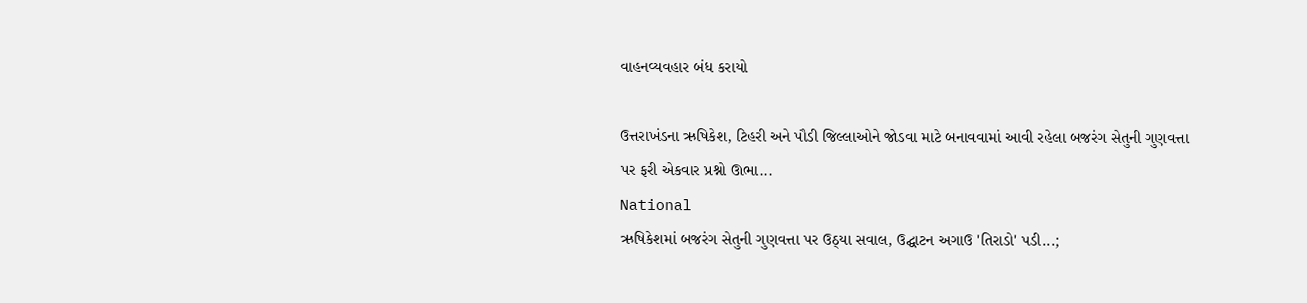વાહનવ્યવહાર બંધ કરાયો

ઉત્તરાખંડના ઋષિકેશ, ટિહરી અને પૌડી જિલ્લાઓને જોડવા માટે બનાવવામાં આવી રહેલા બજરંગ સેતુની ગુણવત્તા પર ફરી એકવાર પ્રશ્નો ઊભા...
National
ઋષિકેશમાં બજરંગ સેતુની ગુણવત્તા પર ઉઠ્યા સવાલ, ઉદ્ઘાટન અગાઉ 'તિરાડો' પડી...;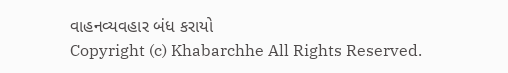વાહનવ્યવહાર બંધ કરાયો
Copyright (c) Khabarchhe All Rights Reserved.